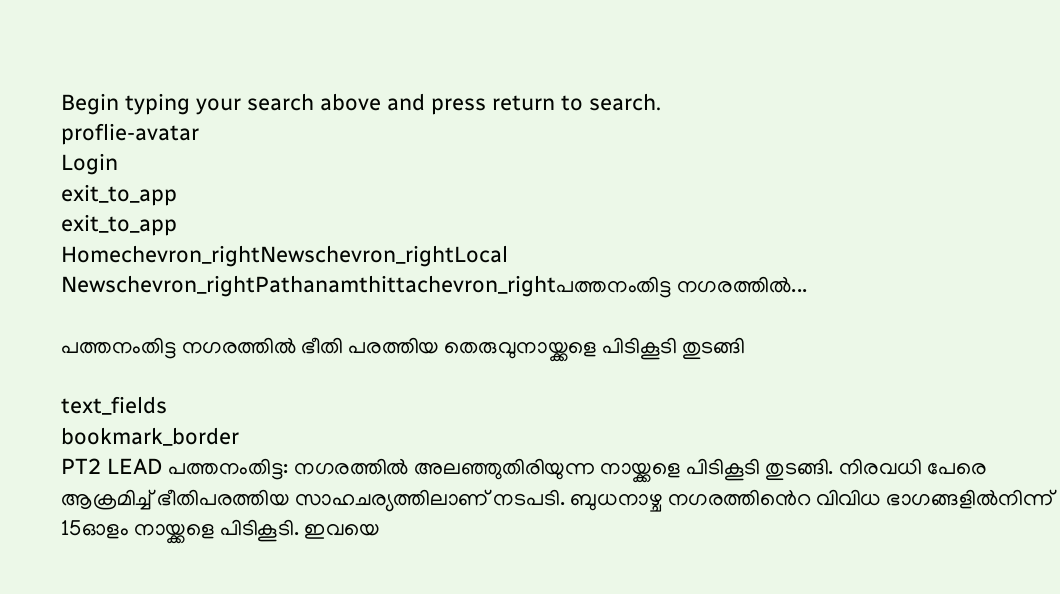Begin typing your search above and press return to search.
proflie-avatar
Login
exit_to_app
exit_to_app
Homechevron_rightNewschevron_rightLocal Newschevron_rightPathanamthittachevron_rightപത്തനംതിട്ട നഗരത്തിൽ...

പത്തനംതിട്ട നഗരത്തിൽ ഭീതി പരത്തിയ തെരുവുനായ്ക്കളെ പിടികൂടി തുടങ്ങി

text_fields
bookmark_border
PT2 LEAD പത്തനംതിട്ട: നഗരത്തിൽ അലഞ്ഞുതിരിയുന്ന നായ്ക്കളെ പിടികൂടി തുടങ്ങി. നിരവധി പേരെ ആക്രമിച്ച് ഭീതിപരത്തിയ സാഹചര്യത്തിലാണ് നടപടി. ബുധനാഴ്ച നഗരത്തിൻെറ വിവിധ ഭാഗങ്ങളിൽനിന്ന് 15ഓളം നായ്ക്കളെ പിടികൂടി. ഇവയെ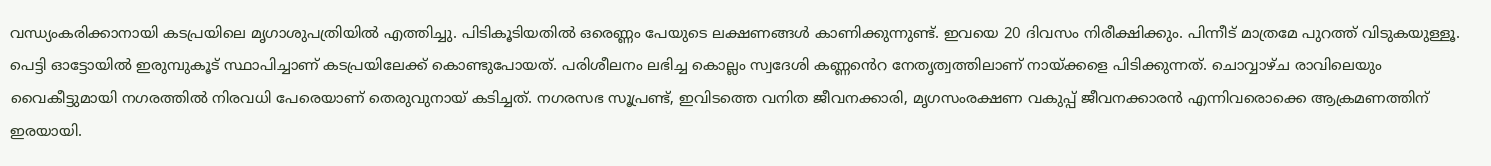വന്ധ്യംകരിക്കാനായി കടപ്രയിലെ മൃഗാശുപത്രിയിൽ എത്തിച്ചു. പിടികൂടിയതിൽ ഒരെണ്ണം പേയുടെ ലക്ഷണങ്ങൾ കാണിക്കുന്നുണ്ട്. ഇവയെ 20 ദിവസം നിരീക്ഷിക്കും. പിന്നീട് മാത്രമേ പുറത്ത് വിടുകയുള്ളൂ. പെട്ടി ഓട്ടോയിൽ ഇരുമ്പുകൂട് സ്ഥാപിച്ചാണ് കടപ്രയിലേക്ക് കൊണ്ടുപോയത്. പരിശീലനം ലഭിച്ച കൊല്ലം സ്വദേശി കണ്ണൻെറ നേതൃത്വത്തിലാണ് നായ്ക്കളെ പിടിക്കുന്നത്. ചൊവ്വാഴ്ച രാവിലെയും വൈകീട്ടുമായി നഗരത്തിൽ നിരവധി പേരെയാണ് തെരുവുനായ് കടിച്ചത്. നഗരസഭ സൂപ്രണ്ട്, ഇവിടത്തെ വനിത ജീവനക്കാരി, മൃഗസംരക്ഷണ വകുപ്പ് ജീവനക്കാരൻ എന്നിവരൊക്കെ ആക്രമണത്തിന് ഇരയായി.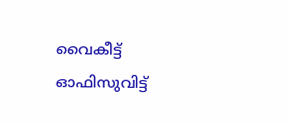വൈകീട്ട് ഓഫിസുവിട്ട്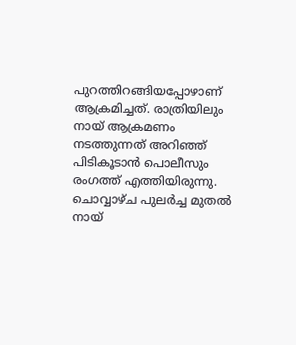പുറത്തിറങ്ങിയപ്പോഴാണ് ആക്രമിച്ചത്. രാത്രിയിലും നായ് ആക്രമണം നടത്തുന്നത് അറിഞ്ഞ് പിടികൂടാൻ പൊലീസും രംഗത്ത് എത്തിയിരുന്നു. ചൊവ്വാഴ്ച പുലർച്ച മുതൽ നായ്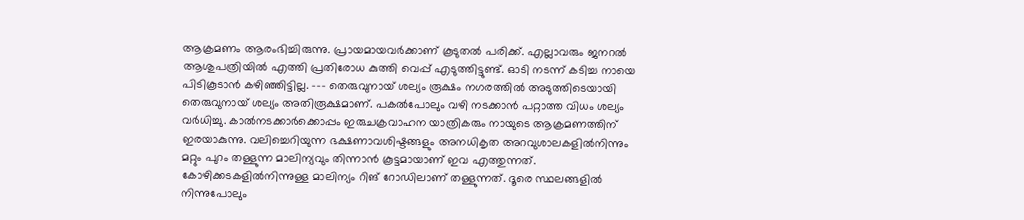ആക്രമണം ആരംഭിച്ചിരുന്നു. പ്രായമായവർക്കാണ് കൂടുതൽ പരിക്ക്. എല്ലാവരും ജനറൽ ആശുപത്രിയിൽ എത്തി പ്രതിരോധ കുത്തി വെപ്പ് എടുത്തിട്ടുണ്ട്. ഓടി നടന്ന് കടിച്ച നായെ പിടികൂടാൻ കഴിഞ്ഞിട്ടില്ല. --- തെരുവുനായ് ശല്യം രൂക്ഷം നഗരത്തിൽ അടുത്തിടെയായി തെരുവുനായ് ശല്യം അതിരൂക്ഷമാണ്. പകൽപോലും വഴി നടക്കാൻ പറ്റാത്ത വിധം ശല്യം വർധിച്ചു. കാൽനടക്കാർക്കൊപ്പം ഇരുചക്രവാഹന യാത്രികരും നായുടെ ആക്രമണത്തിന് ഇരയാകുന്നു. വലിച്ചെറിയുന്ന ഭക്ഷണാവശിഷ്ടങ്ങളും അനധികൃത അറവുശാലകളിൽനിന്നും മറ്റും പുറം തള്ളുന്ന മാലിന്യവും തിന്നാൻ കൂട്ടമായാണ് ഇവ എത്തുന്നത്. കോഴിക്കടകളിൽനിന്നുള്ള മാലിന്യം റിങ് റോഡിലാണ് തള്ളുന്നത്. ദൂരെ സ്ഥലങ്ങളിൽ നിന്നുപോലും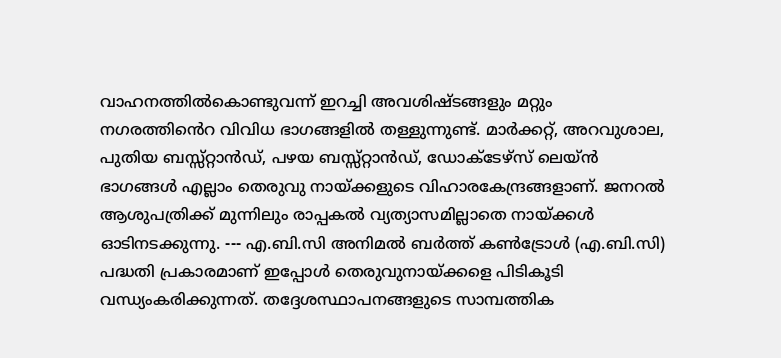വാഹനത്തിൽകൊണ്ടുവന്ന് ഇറച്ചി അവശിഷ്ടങ്ങളും മറ്റും നഗരത്തിൻെറ വിവിധ ഭാഗങ്ങളിൽ തള്ളുന്നുണ്ട്. മാർക്കറ്റ്, അറവുശാല, പുതിയ ബസ്സ്റ്റാൻഡ്, പഴയ ബസ്സ്റ്റാൻഡ്, ഡോക്ടേഴ്സ് ലെയ്ൻ ഭാഗങ്ങൾ എല്ലാം തെരുവു നായ്ക്കളുടെ വിഹാരകേന്ദ്രങ്ങളാണ്. ജനറൽ ആശുപത്രിക്ക് മുന്നിലും രാപ്പകൽ വ്യത്യാസമില്ലാതെ നായ്ക്കൾ ഓടിനടക്കുന്നു. --- എ.ബി.സി അനിമല്‍ ബര്‍ത്ത് കണ്‍ട്രോള്‍ (എ.ബി.സി) പദ്ധതി പ്രകാരമാണ് ഇപ്പോൾ തെരുവുനായ്ക്കളെ പിടികൂടി വന്ധ്യംകരിക്കുന്നത്. തദ്ദേശസ്ഥാപനങ്ങളുടെ സാമ്പത്തിക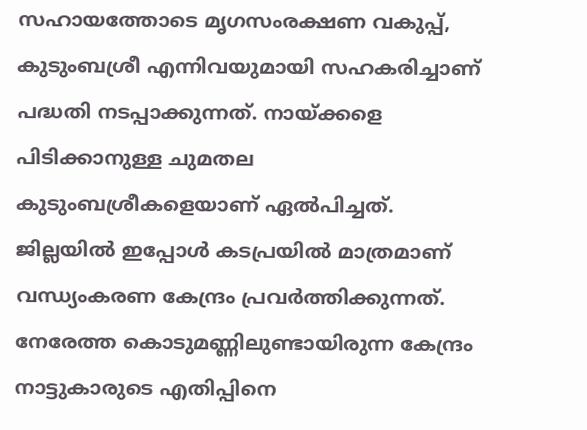സഹായത്തോടെ മൃഗസംരക്ഷണ വകുപ്പ്, കുടുംബശ്രീ എന്നിവയുമായി സഹകരിച്ചാണ് പദ്ധതി നടപ്പാക്കുന്നത്. നായ്ക്കളെ പിടിക്കാനുള്ള ചുമതല കുടുംബശ്രീകളെയാണ് ഏൽപിച്ചത്. ജില്ലയിൽ ഇപ്പോൾ കടപ്രയിൽ മാത്രമാണ് വന്ധ്യംകരണ കേന്ദ്രം പ്രവർത്തിക്കുന്നത്. നേരേത്ത കൊടുമണ്ണിലുണ്ടായിരുന്ന കേന്ദ്രം നാട്ടുകാരുടെ എതിപ്പിനെ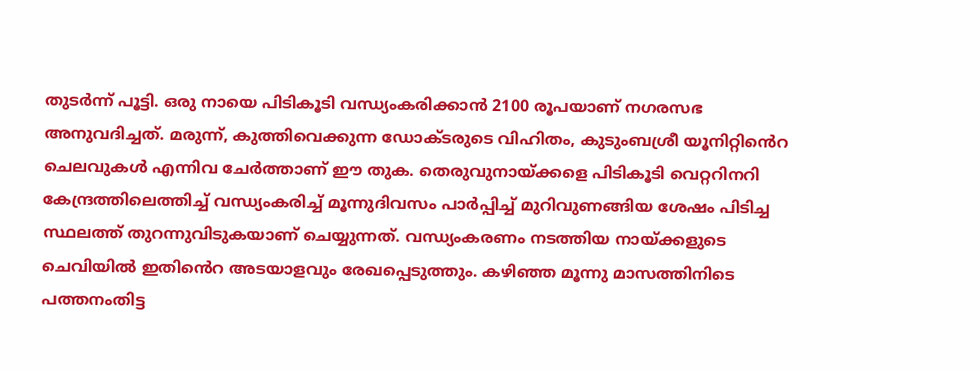തുടർന്ന് പൂട്ടി. ഒരു നായെ പിടികൂടി വന്ധ്യംകരിക്കാൻ 2100 രൂപയാണ് നഗരസഭ അനുവദിച്ചത്. മരുന്ന്, കുത്തിവെക്കുന്ന ഡോക്ടരുടെ വിഹിതം, കുടുംബശ്രീ യൂനിറ്റിൻെറ ചെലവുകള്‍ എന്നിവ ചേര്‍ത്താണ് ഈ തുക. തെരുവുനായ്ക്കളെ പിടികൂടി വെറ്ററിനറി കേന്ദ്രത്തിലെത്തിച്ച്‌ വന്ധ്യംകരിച്ച് മൂന്നുദിവസം പാര്‍പ്പിച്ച്‌ മുറിവുണങ്ങിയ ശേഷം പിടിച്ച സ്ഥലത്ത് തുറന്നുവിടുകയാണ് ചെയ്യുന്നത്. വന്ധ്യംകരണം നടത്തിയ നായ്ക്കളുടെ ചെവിയിൽ ഇതിൻെറ അടയാളവും രേഖപ്പെടുത്തും. കഴിഞ്ഞ മൂന്നു മാസത്തിനിടെ പത്തനംതിട്ട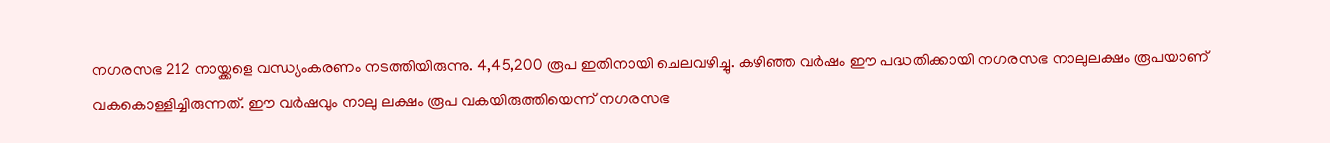നഗരസഭ 212 നായ്ക്കളെ വന്ധ്യംകരണം നടത്തിയിരുന്നു. 4,45,200 രൂപ ഇതിനായി ചെലവഴിച്ചു. കഴിഞ്ഞ വർഷം ഈ പദ്ധതിക്കായി നഗരസഭ നാലുലക്ഷം രൂപയാണ് വകകൊള്ളിച്ചിരുന്നത്. ഈ വർഷവും നാലു ലക്ഷം രൂപ വകയിരുത്തിയെന്ന് നഗരസഭ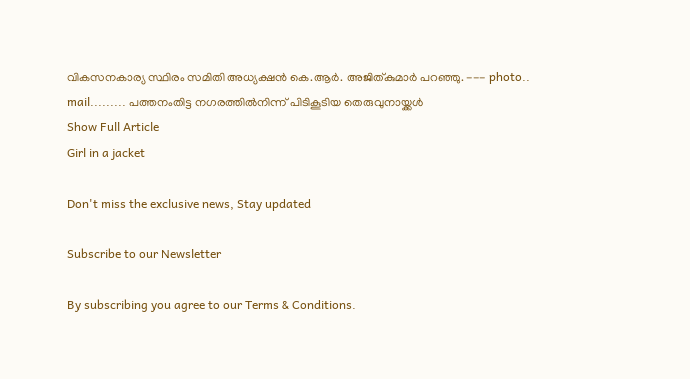വികസനകാര്യ സ്ഥിരം സമിതി അധ്യക്ഷൻ കെ.ആർ. അജിത്കുമാർ പറഞ്ഞു. --- photo.. mail......... പത്തനംതിട്ട നഗരത്തിൽനിന്ന് പിടികൂടിയ തെരുവുനായ്ക്കൾ
Show Full Article
Girl in a jacket

Don't miss the exclusive news, Stay updated

Subscribe to our Newsletter

By subscribing you agree to our Terms & Conditions.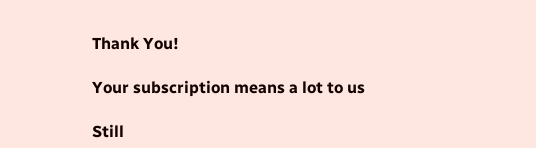Thank You!

Your subscription means a lot to us

Still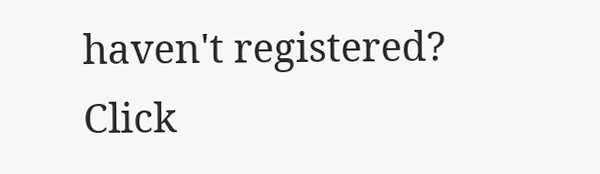haven't registered? Click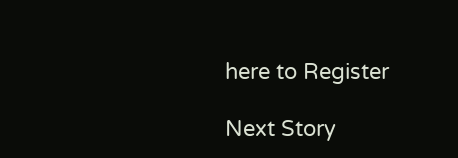here to Register

Next Story